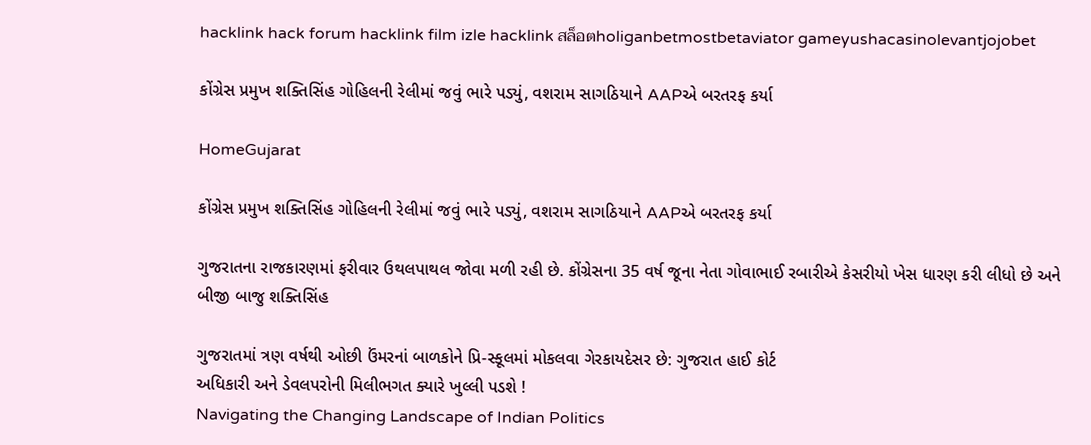hacklink hack forum hacklink film izle hacklink สล็อตholiganbetmostbetaviator gameyushacasinolevantjojobet

કોંગ્રેસ પ્રમુખ શક્તિસિંહ ગોહિલની રેલીમાં જવું ભારે પડ્યું, વશરામ સાગઠિયાને AAPએ બરતરફ કર્યા

HomeGujarat

કોંગ્રેસ પ્રમુખ શક્તિસિંહ ગોહિલની રેલીમાં જવું ભારે પડ્યું, વશરામ સાગઠિયાને AAPએ બરતરફ કર્યા

ગુજરાતના રાજકારણમાં ફરીવાર ઉથલપાથલ જોવા મળી રહી છે. કોંગ્રેસના 35 વર્ષ જૂના નેતા ગોવાભાઈ રબારીએ કેસરીયો ખેસ ધારણ કરી લીધો છે અને બીજી બાજુ શક્તિસિંહ

ગુજરાતમાં ત્રણ વર્ષથી ઓછી ઉંમરનાં બાળકોને પ્રિ-સ્કૂલમાં મોકલવા ગેરકાયદેસર છે: ગુજરાત હાઈ કોર્ટ
અધિકારી અને ડેવલપરોની મિલીભગત ક્યારે ખુલ્લી પડશે !
Navigating the Changing Landscape of Indian Politics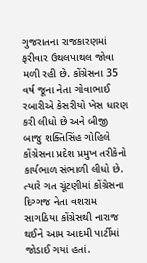ગુજરાતના રાજકારણમાં ફરીવાર ઉથલપાથલ જોવા મળી રહી છે. કોંગ્રેસના 35 વર્ષ જૂના નેતા ગોવાભાઈ રબારીએ કેસરીયો ખેસ ધારણ કરી લીધો છે અને બીજી બાજુ શક્તિસિંહ ગોહિલે કોંગ્રેસના પ્રદેશ પ્રમુખ તરીકેનો કાર્યભાળ સંભાળી લીધો છે. ત્યારે ગત ચૂંટણીમાં કોંગ્રેસના દિગ્ગજ નેતા વશરામ સાગઠિયા કોંગ્રેસથી નારાજ થઈને આમ આદમી પાર્ટીમાં જોડાઈ ગયાં હતાં.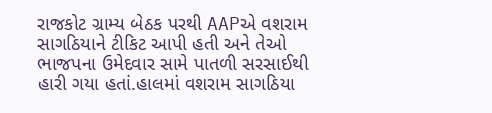રાજકોટ ગ્રામ્ય બેઠક પરથી AAPએ વશરામ સાગઠિયાને ટીકિટ આપી હતી અને તેઓ ભાજપના ઉમેદવાર સામે પાતળી સરસાઈથી હારી ગયા હતાં.હાલમાં વશરામ સાગઠિયા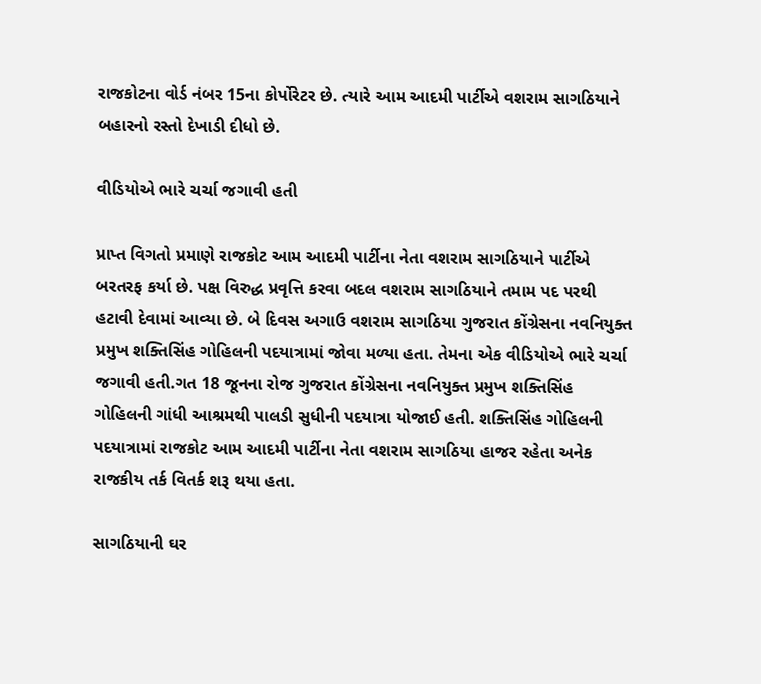રાજકોટના વોર્ડ નંબર 15ના કોર્પોરેટર છે. ત્યારે આમ આદમી પાર્ટીએ વશરામ સાગઠિયાને બહારનો રસ્તો દેખાડી દીધો છે.

વીડિયોએ ભારે ચર્ચા જગાવી હતી

પ્રાપ્ત વિગતો પ્રમાણે રાજકોટ આમ આદમી પાર્ટીના નેતા વશરામ સાગઠિયાને પાર્ટીએ બરતરફ કર્યા છે. પક્ષ વિરુદ્ધ પ્રવૃત્તિ કરવા બદલ વશરામ સાગઠિયાને તમામ પદ પરથી હટાવી દેવામાં આવ્યા છે. બે દિવસ અગાઉ વશરામ સાગઠિયા ગુજરાત કોંગ્રેસના નવનિયુક્ત પ્રમુખ શક્તિસિંહ ગોહિલની પદયાત્રામાં જોવા મળ્યા હતા. તેમના એક વીડિયોએ ભારે ચર્ચા જગાવી હતી.ગત 18 જૂનના રોજ ગુજરાત કોંગ્રેસના નવનિયુક્ત પ્રમુખ શક્તિસિંહ ગોહિલની ગાંધી આશ્રમથી પાલડી સુધીની પદયાત્રા યોજાઈ હતી. શક્તિસિંહ ગોહિલની પદયાત્રામાં રાજકોટ આમ આદમી પાર્ટીના નેતા વશરામ સાગઠિયા હાજર રહેતા અનેક રાજકીય તર્ક વિતર્ક શરૂ થયા હતા.

સાગઠિયાની ઘર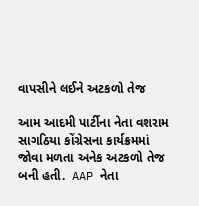વાપસીને લઈને અટકળો તેજ

આમ આદમી પાર્ટીના નેતા વશરામ સાગઠિયા કોંગ્રેસના કાર્યક્રમમાં જોવા મળતા અનેક અટકળો તેજ બની હતી.  AAP નેતા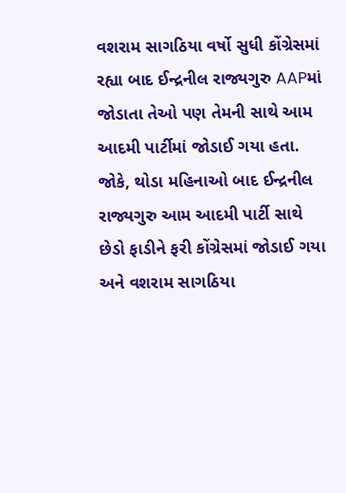વશરામ સાગઠિયા વર્ષો સુધી કોંગ્રેસમાં રહ્યા બાદ ઈન્દ્રનીલ રાજ્યગુરુ AAPમાં જોડાતા તેઓ પણ તેમની સાથે આમ આદમી પાર્ટીમાં જોડાઈ ગયા હતા. જોકે, થોડા મહિનાઓ બાદ ઈન્દ્રનીલ રાજ્યગુરુ આમ આદમી પાર્ટી સાથે છેડો ફાડીને ફરી કોંગ્રેસમાં જોડાઈ ગયા અને વશરામ સાગઠિયા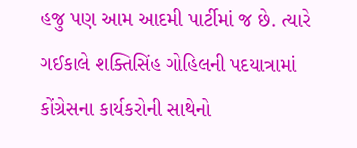હજુ પણ આમ આદમી પાર્ટીમાં જ છે. ત્યારે ગઈકાલે શક્તિસિંહ ગોહિલની પદયાત્રામાં કોંગ્રેસના કાર્યકરોની સાથેનો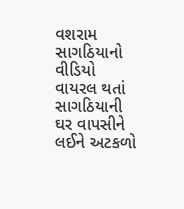વશરામ સાગઠિયાનો વીડિયો વાયરલ થતાં સાગઠિયાની ઘર વાપસીને લઈને અટકળો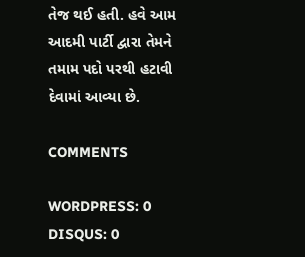તેજ થઈ હતી. હવે આમ આદમી પાર્ટી દ્વારા તેમને તમામ પદો પરથી હટાવી દેવામાં આવ્યા છે.

COMMENTS

WORDPRESS: 0
DISQUS: 0